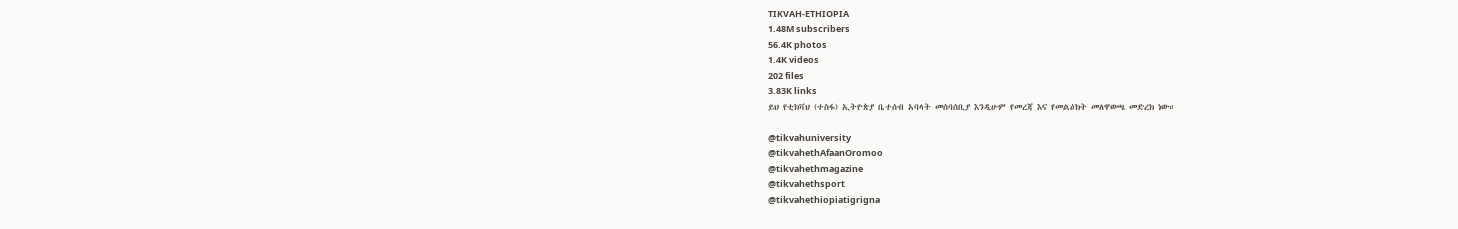TIKVAH-ETHIOPIA
1.48M subscribers
56.4K photos
1.4K videos
202 files
3.83K links
ይህ የቲክቫህ (ተስፋ) ኢትዮጵያ ቤተሰብ አባላት መሰባሰቢያ እንዲሁም የመረጃ እና የመልዕክት መለዋወጫ መድረክ ነው።

@tikvahuniversity
@tikvahethAfaanOromoo
@tikvahethmagazine
@tikvahethsport
@tikvahethiopiatigrigna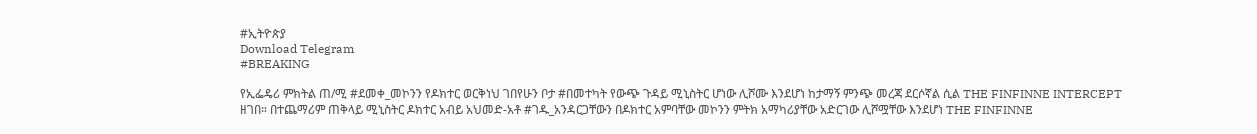#ኢትዮጵያ
Download Telegram
#BREAKING

የኢፌዴሪ ምክትል ጠ/ሚ #ደመቀ_መኮንን የዶክተር ወርቅነህ ገበየሁን ቦታ #በመተካት የውጭ ጉዳይ ሚኒስትር ሆነው ሊሾሙ እንደሆነ ከታማኝ ምንጭ መረጃ ደርሶኛል ሲል THE FINFINNE INTERCEPT ዘገበ። በተጨማሪም ጠቅላይ ሚኒስትር ዶክተር አብይ አህመድ-አቶ #ገዱ_አንዳርጋቸውን በዶክተር አምባቸው መኮንን ምትክ አማካሪያቸው አድርገው ሊሾሟቸው እንደሆነ THE FINFINNE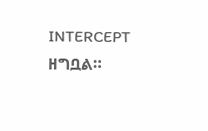INTERCEPT ዘግቧል።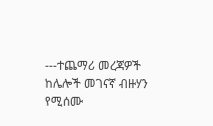---ተጨማሪ መረጃዎች ከሌሎች መገናኛ ብዙሃን የሚሰሙ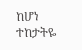ከሆነ ተከታትዬ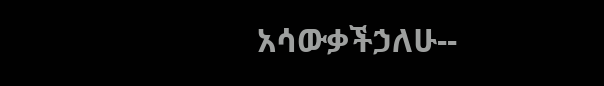አሳውቃችኃለሁ--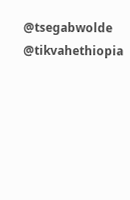@tsegabwolde @tikvahethiopia